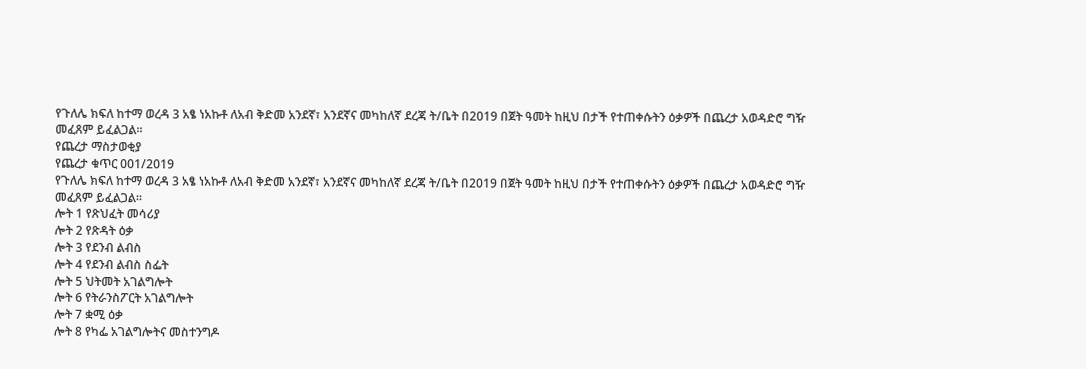የጉለሌ ክፍለ ከተማ ወረዳ 3 አፄ ነአኩቶ ለአብ ቅድመ አንደኛ፣ አንደኛና መካከለኛ ደረጃ ት/ቤት በ2019 በጀት ዓመት ከዚህ በታች የተጠቀሱትን ዕቃዎች በጨረታ አወዳድሮ ግዥ መፈጸም ይፈልጋል።
የጨረታ ማስታወቂያ
የጨረታ ቁጥር 001/2019
የጉለሌ ክፍለ ከተማ ወረዳ 3 አፄ ነአኩቶ ለአብ ቅድመ አንደኛ፣ አንደኛና መካከለኛ ደረጃ ት/ቤት በ2019 በጀት ዓመት ከዚህ በታች የተጠቀሱትን ዕቃዎች በጨረታ አወዳድሮ ግዥ መፈጸም ይፈልጋል።
ሎት 1 የጽህፈት መሳሪያ
ሎት 2 የጽዳት ዕቃ
ሎት 3 የደንብ ልብስ
ሎት 4 የደንብ ልብስ ስፌት
ሎት 5 ህትመት አገልግሎት
ሎት 6 የትራንስፖርት አገልግሎት
ሎት 7 ቋሚ ዕቃ
ሎት 8 የካፌ አገልግሎትና መስተንግዶ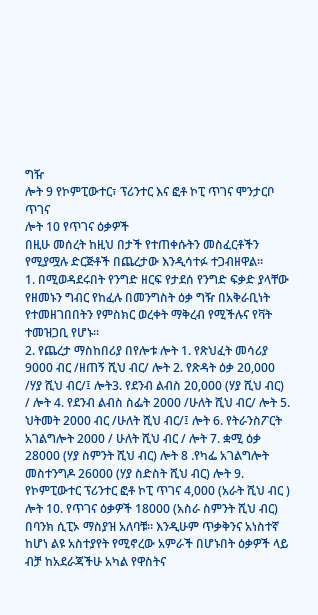ግዥ
ሎት 9 የኮምፒውተር፣ ፕሪንተር እና ፎቶ ኮፒ ጥገና ሞንታርቦ ጥገና
ሎት 10 የጥገና ዕቃዎች
በዚሁ መሰረት ከዚህ በታች የተጠቀሱትን መስፈርቶችን የሚያሟሉ ድርጅቶች በጨረታው እንዲሳተፉ ተጋብዘዋል።
1. በሚወዳደሩበት የንግድ ዘርፍ የታደሰ የንግድ ፍቃድ ያላቸው የዘመኑን ግብር የከፈሉ በመንግስት ዕቃ ግዥ በአቅራቢነት የተመዘገበበትን የምስክር ወረቀት ማቅረብ የሚችሉና የቫት ተመዝጋቢ የሆኑ።
2. የጨረታ ማስከበሪያ በየሎቱ ሎት 1. የጽህፈት መሳሪያ 9000 ብር /ዘጠኝ ሺህ ብር/ ሎት 2. የጽዳት ዕቃ 20,000 /ሃያ ሺህ ብር/፤ ሎት3. የደንብ ልብስ 20,000 (ሃያ ሺህ ብር) / ሎት 4. የደንብ ልብስ ስፌት 2000 /ሁለት ሺህ ብር/ ሎት 5. ህትመት 2000 ብር /ሁለት ሺህ ብር/፤ ሎት 6. የትራንስፖርት አገልግሎት 2000 / ሁለት ሺህ ብር / ሎት 7. ቋሚ ዕቃ 28000 (ሃያ ስምንት ሺህ ብር) ሎት 8 .የካፌ አገልግሎት መስተንግዶ 26000 (ሃያ ስድስት ሺህ ብር) ሎት 9. የኮምፒውተር ፕሪንተር ፎቶ ኮፒ ጥገና 4,000 (አራት ሺህ ብር ) ሎት 10. የጥገና ዕቃዎች 18000 (አስራ ስምንት ሺህ ብር) በባንክ ሲፒኦ ማስያዝ አለባቹ። እንዲሁም ጥቃቅንና አነስተኛ ከሆነ ልዩ አስተያየት የሚኖረው አምራች በሆኑበት ዕቃዎች ላይ ብቻ ከአደራጃችሁ አካል የዋስትና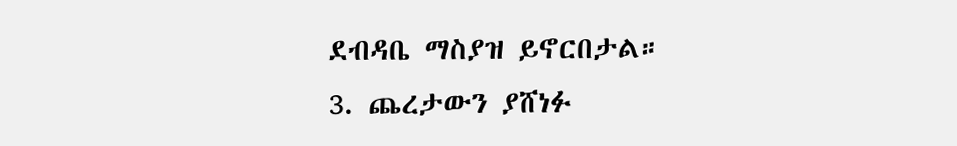ደብዳቤ ማስያዝ ይኖርበታል።
3. ጨረታውን ያሸነፉ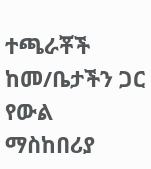ተጫራቾች ከመ/ቤታችን ጋር የውል ማስከበሪያ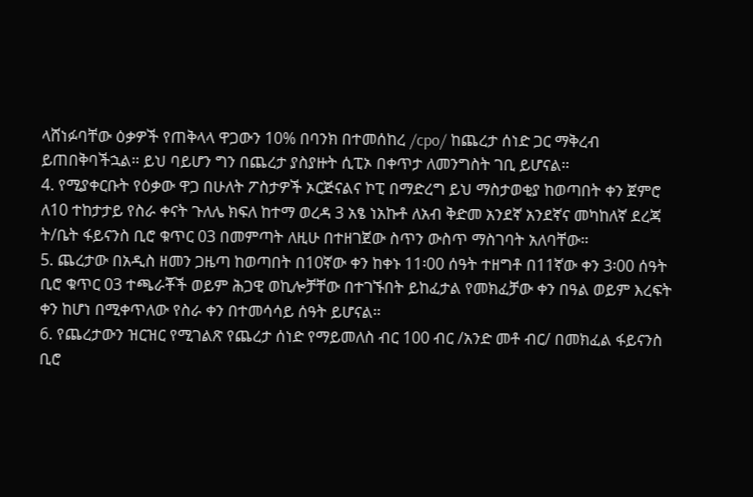ላሸነፉባቸው ዕቃዎች የጠቅላላ ዋጋውን 10% በባንክ በተመሰከረ /cpo/ ከጨረታ ሰነድ ጋር ማቅረብ ይጠበቅባችኋል። ይህ ባይሆን ግን በጨረታ ያስያዙት ሲፒኦ በቀጥታ ለመንግስት ገቢ ይሆናል።
4. የሚያቀርቡት የዕቃው ዋጋ በሁለት ፖስታዎች ኦርጅናልና ኮፒ በማድረግ ይህ ማስታወቂያ ከወጣበት ቀን ጀምሮ ለ10 ተከታታይ የስራ ቀናት ጉለሌ ክፍለ ከተማ ወረዳ 3 አፄ ነአኩቶ ለአብ ቅድመ አንደኛ አንደኛና መካከለኛ ደረጃ ት/ቤት ፋይናንስ ቢሮ ቁጥር 03 በመምጣት ለዚሁ በተዘገጀው ስጥን ውስጥ ማስገባት አለባቸው።
5. ጨረታው በአዲስ ዘመን ጋዜጣ ከወጣበት በ10ኛው ቀን ከቀኑ 11፡00 ሰዓት ተዘግቶ በ11ኛው ቀን 3፡00 ሰዓት ቢሮ ቁጥር 03 ተጫራቾች ወይም ሕጋዊ ወኪሎቻቸው በተገኙበት ይከፈታል የመክፈቻው ቀን በዓል ወይም እረፍት ቀን ከሆነ በሚቀጥለው የስራ ቀን በተመሳሳይ ሰዓት ይሆናል።
6. የጨረታውን ዝርዝር የሚገልጽ የጨረታ ሰነድ የማይመለስ ብር 100 ብር /አንድ መቶ ብር/ በመክፈል ፋይናንስ ቢሮ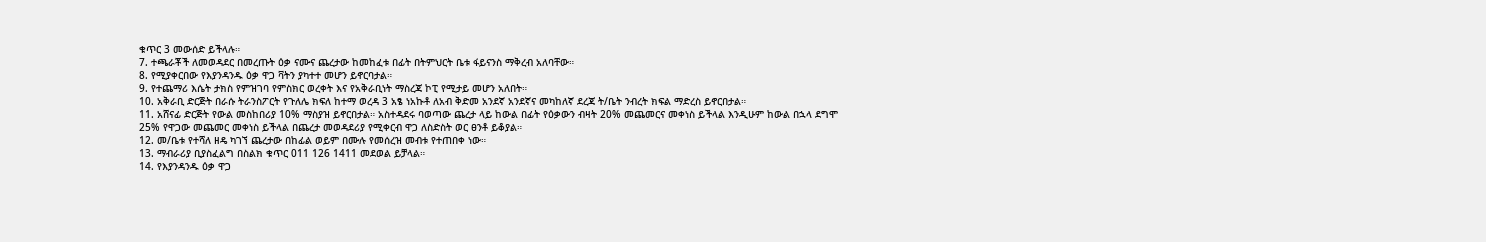ቁጥር 3 መውሰድ ይችላሉ።
7. ተጫራቾች ለመወዳደር በመረጡት ዕቃ ናሙና ጨረታው ከመከፈቱ በፊት በትምህርት ቤቱ ፋይናንስ ማቅረብ አለባቸው።
8. የሚያቀርበው የእያንዳንዱ ዕቃ ዋጋ ቫትን ያካተተ መሆን ይኖርባታል።
9. የተጨማሪ እሴት ታክስ የምዝገባ የምስክር ወረቀት እና የአቅራቢነት ማስረጃ ኮፒ የሚታይ መሆን አለበት።
10. አቅራቢ ድርጅት በራሱ ትራንስፖርት የጉለሌ ክፍለ ከተማ ወረዳ 3 አፄ ነአኩቶ ለአብ ቅድመ አንደኛ አንደኛና መካከለኛ ደረጃ ት/ቤት ንብረት ክፍል ማድረስ ይኖርበታል።
11. አሸናፊ ድርጅት የውል መስከበሪያ 10% ማስያዝ ይኖርበታል። አስተዳደሩ ባወጣው ጨረታ ላይ ከውል በፊት የዕቃውን ብዛት 20% መጨመርና መቀነስ ይችላል እንዲሁም ከውል በኋላ ደግሞ 25% የዋጋው መጨመር መቀነስ ይችላል በጨረታ መወዳደሪያ የሚቀርብ ዋጋ ለስድስት ወር ፀንቶ ይቆያል።
12. መ/ቤቱ የተሻለ ዘዴ ካገኘ ጨረታው በከፊል ወይም በሙሉ የመሰረዝ መብቱ የተጠበቀ ነው።
13. ማብራሪያ ቢያስፈልግ በስልክ ቁጥር 011 126 1411 መደወል ይቻላል።
14. የእያንዳንዱ ዕቃ ዋጋ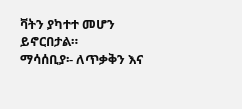ቫትን ያካተተ መሆን ይኖርበታል።
ማሳሰቢያ፡- ለጥቃቅን እና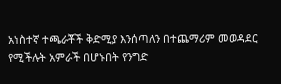አነስተኛ ተጫራቾች ቅድሚያ እንሰጣለን በተጨማሪም መወዳደር የሚችሉት አምራች በሆኑበት የንግድ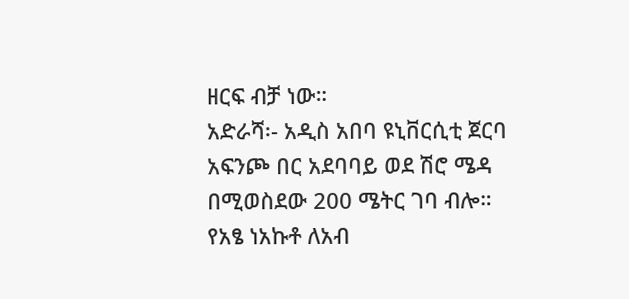ዘርፍ ብቻ ነው።
አድራሻ፡- አዲስ አበባ ዩኒቨርሲቲ ጀርባ አፍንጮ በር አደባባይ ወደ ሽሮ ሜዳ በሚወስደው 200 ሜትር ገባ ብሎ።
የአፄ ነአኩቶ ለአብ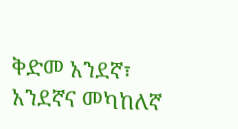ቅድመ አንደኛ፣ አንደኛና መካከለኛ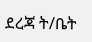ደረጃ ት/ቤት